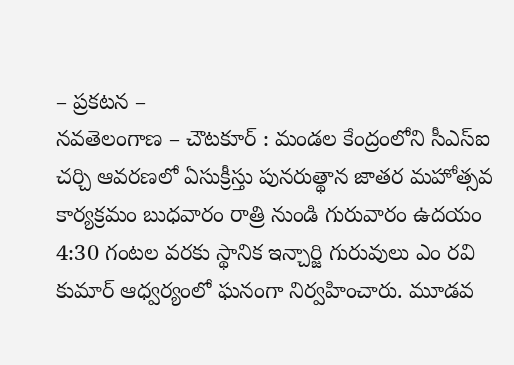– ప్రకటన –
నవతెలంగాణ – చౌటకూర్ : మండల కేంద్రంలోని సీఎస్ఐ చర్చి ఆవరణలో ఏసుక్రీస్తు పునరుత్థాన జాతర మహోత్సవ కార్యక్రమం బుధవారం రాత్రి నుండి గురువారం ఉదయం 4:30 గంటల వరకు స్థానిక ఇన్చార్జి గురువులు ఎం రవి కుమార్ ఆధ్వర్యంలో ఘనంగా నిర్వహించారు. మూడవ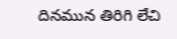దినమున తిరిగి లేచి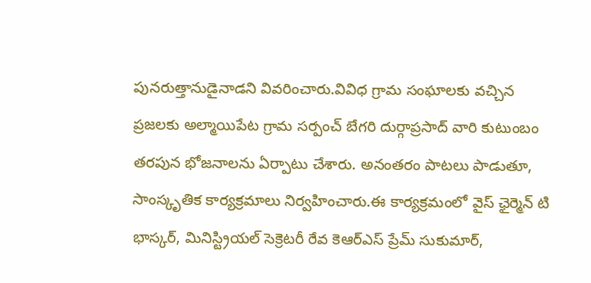పునరుత్తానుడైనాడని వివరించారు.వివిధ గ్రామ సంఘాలకు వచ్చిన ప్రజలకు అల్మాయిపేట గ్రామ సర్పంచ్ బేగరి దుర్గాప్రసాద్ వారి కుటుంబం తరపున భోజనాలను ఏర్పాటు చేశారు. అనంతరం పాటలు పాడుతూ, సాంస్కృతిక కార్యక్రమాలు నిర్వహించారు.ఈ కార్యక్రమంలో వైస్ ఛైర్మెన్ టి భాస్కర్, మినిస్ట్రియల్ సెక్రెటరీ రేవ కెఆర్ఎస్ ప్రేమ్ సుకుమార్,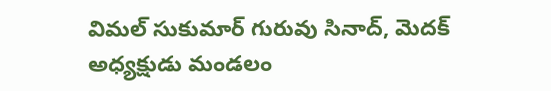విమల్ సుకుమార్ గురువు సినాద్, మెదక్ అధ్యక్షుడు మండలం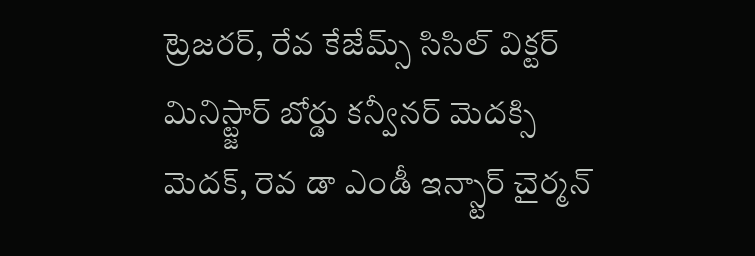ట్రెజరర్, రేవ కేజేమ్స్ సిసిల్ విక్టర్ మినిస్ట్జార్ బోర్డు కన్వీనర్ మెదక్సి మెదక్, రెవ డా ఎండీ ఇన్స్టార్ చైర్మన్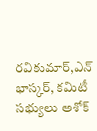రవికుమార్,ఎన్ భాస్కర్, కమిటీ సభ్యులు అశోక్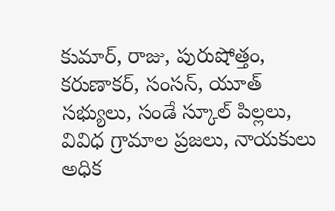కుమార్, రాజు, పురుషోత్తం, కరుణాకర్, సంసన్, యూత్ సభ్యులు, సండే స్కూల్ పిల్లలు, వివిధ గ్రామాల ప్రజలు, నాయకులు అధిక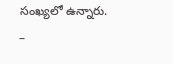సంఖ్యలో ఉన్నారు.
–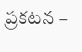ప్రకటన –